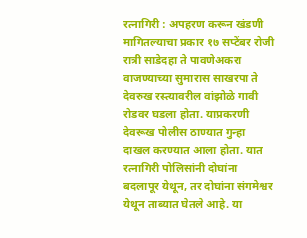रत्नागिरी : अपहरण करून खंडणी मागितल्याचा प्रकार १७ सप्टेंबर रोजी रात्री साडेदहा ते पावणेअकरा वाजण्याच्या सुमारास साखरपा ते देवरुख रस्त्यावरील वांझोळे गावी रोडवर घडला होता. याप्रकरणी देवरूख पोलीस ठाण्यात गुन्हा दाखल करण्यात आला होता. यात रत्नागिरी पोलिसांनी दोघांना बदलापूर येथून, तर दोघांना संगमेश्वर येथून ताब्यात घेतले आहे. या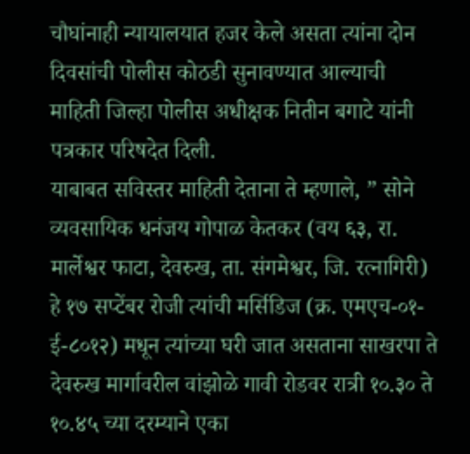चौघांनाही न्यायालयात हजर केले असता त्यांना दोन दिवसांची पोलीस कोठडी सुनावण्यात आल्याची माहिती जिल्हा पोलीस अधीक्षक नितीन बगाटे यांनी पत्रकार परिषदेत दिली.
याबाबत सविस्तर माहिती देताना ते म्हणाले, ” सोने व्यवसायिक धनंजय गोपाळ केतकर (वय ६३, रा. मार्लेश्वर फाटा, देवरुख, ता. संगमेश्वर, जि. रत्नागिरी) हे १७ सप्टेंबर रोजी त्यांची मर्सिडिज (क्र. एमएच-०१-ई-८०१२) मधून त्यांच्या घरी जात असताना साखरपा ते देवरुख मार्गावरील वांझोळे गावी रोडवर रात्री १०.३० ते १०.४५ च्या दरम्याने एका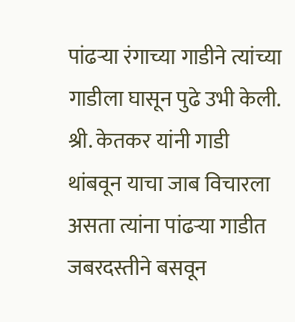पांढऱ्या रंगाच्या गाडीने त्यांच्या गाडीला घासून पुढे उभी केली. श्री. केतकर यांनी गाडी थांबवून याचा जाब विचारला असता त्यांना पांढऱ्या गाडीत जबरदस्तीने बसवून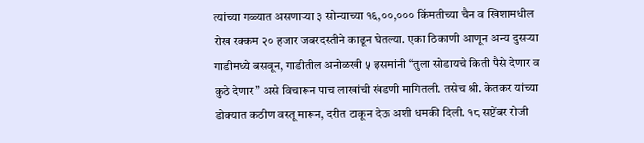त्यांच्या गळ्यात असणाऱ्या ३ सोन्याच्या १६,००,००० किंमतीच्या चैन व खिशामधील रोख रक्कम २० हजार जबरदस्तीने काढून घेतल्या. एका ठिकाणी आणून अन्य दुसऱ्या गाडीमध्ये बसवून, गाडीतील अनोळखी ५ इसमांनी “तुला सोडायचे किती पैसे देणार व कुठे देणार” असे विचारून पाच लाखांची खंडणी मागितली. तसेच श्री. केतकर यांच्या डोक्यात कठीण वस्तू मारून, दरीत टाकून देऊ अशी धमकी दिली. १८ सप्टेंबर रोजी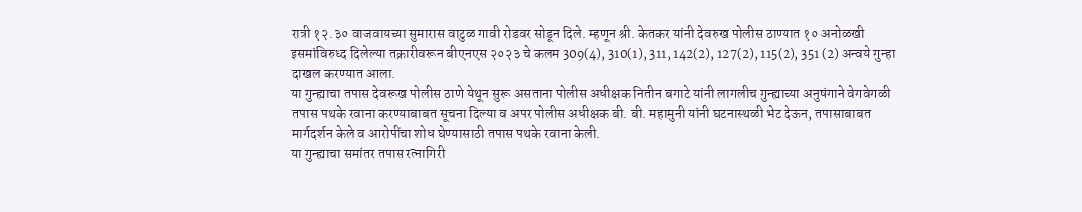रात्री १२.३० वाजवायच्या सुमारास वाटुळ गावी रोडवर सोडून दिले. म्हणून श्री. केतकर यांनी देवरुख पोलीस ठाण्यात १० अनोळखी इसमांविरुध्द दिलेल्या तक्रारीवरून बीएनएस २०२३ चे कलम 309(4), 310(1), 311, 142(2), 127(2), 115(2), 351 (2) अन्वये गुन्हा दाखल करण्यात आला.
या गुन्ह्याचा तपास देवरूख पोलीस ठाणे येथून सुरू असताना पोलीस अधीक्षक नितीन बगाटे यांनी लागलीच गुन्ह्याच्या अनुषंगाने वेगवेगळी तपास पथके रवाना करण्याबाबत सूचना दिल्या व अपर पोलीस अधीक्षक बी. बी. महामुनी यांनी घटनास्थळी भेट देऊन, तपासाबाबत मार्गदर्शन केले व आरोपींचा शोध घेण्यासाठी तपास पथके रवाना केली.
या गुन्ह्याचा समांतर तपास रत्नागिरी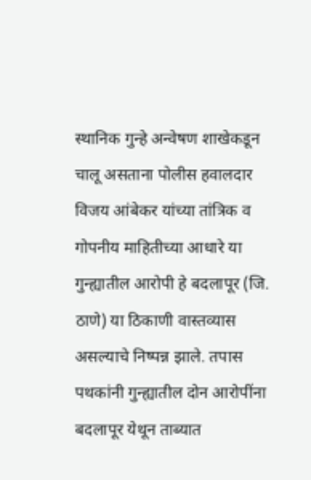स्थानिक गुन्हे अन्वेषण शाखेकडून चालू असताना पोलीस हवालदार विजय आंबेकर यांच्या तांत्रिक व गोपनीय माहितीच्या आधारे या गुन्ह्यातील आरोपी हे बदलापूर (जि. ठाणे) या ठिकाणी वास्तव्यास असल्याचे निष्पन्न झाले. तपास पथकांनी गुन्ह्यातील दोन आरोपींना बदलापूर येथून ताब्यात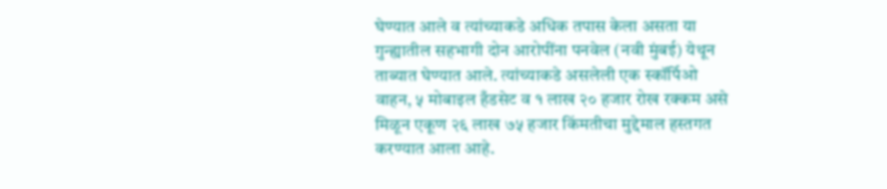घेण्यात आले व त्यांच्याकडे अधिक तपास केला असता या गुन्ह्यातील सहभागी दोन आरोपींना पनवेल (नवी मुंबई) येथून ताब्यात घेण्यात आले. त्यांच्याकडे असलेली एक स्कॉर्पिओ वाहन, ५ मोबाइल हँडसेट व १ लाख २० हजार रोख रक्कम असे मिळून एकूण २६ लाख ७५ हजार किंमतीचा मुद्देमाल हस्तगत करण्यात आला आहे.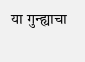या गुन्ह्याचा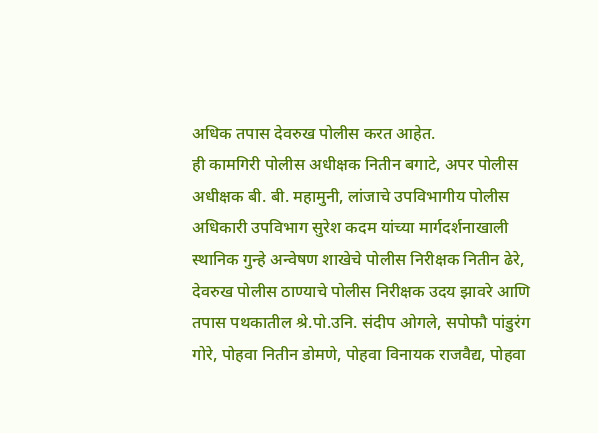अधिक तपास देवरुख पोलीस करत आहेत.
ही कामगिरी पोलीस अधीक्षक नितीन बगाटे, अपर पोलीस अधीक्षक बी. बी. महामुनी, लांजाचे उपविभागीय पोलीस अधिकारी उपविभाग सुरेश कदम यांच्या मार्गदर्शनाखाली स्थानिक गुन्हे अन्वेषण शाखेचे पोलीस निरीक्षक नितीन ढेरे, देवरुख पोलीस ठाण्याचे पोलीस निरीक्षक उदय झावरे आणि तपास पथकातील श्रे.पो.उनि. संदीप ओगले, सपोफौ पांडुरंग गोरे, पोहवा नितीन डोमणे, पोहवा विनायक राजवैद्य, पोहवा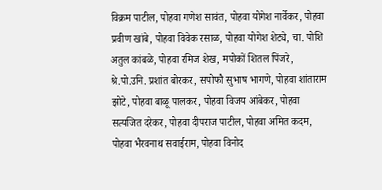विक्रम पाटील, पोहवा गणेश सावंत, पोहवा योगेश नार्वेकर, पोहवा प्रवीण खांबे, पोहवा विवेक रसाळ, पोहवा योगेश शेट्ये, चा. पोशि अतुल कांबळे, पोहवा रमिज शेख, मपोकों शितल पिंजरे, श्रे.पो.उनि. प्रशांत बोरकर, सपोफौ सुभाष भागणे, पोहवा शांताराम झोटे, पोहवा बाळू पालकर, पोहवा विजय आंबेकर, पोहवा सत्यजित दरेकर, पोहवा दीपराज पाटील, पोहवा अमित कदम, पोहवा भैरवनाथ सवाईराम, पोहवा विनोद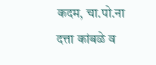कदम, चा.पो.ना दत्ता कांबळे व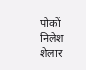पोकों निलेश शेलार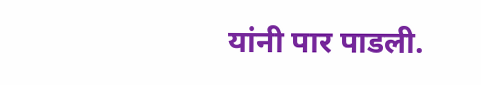यांनी पार पाडली.